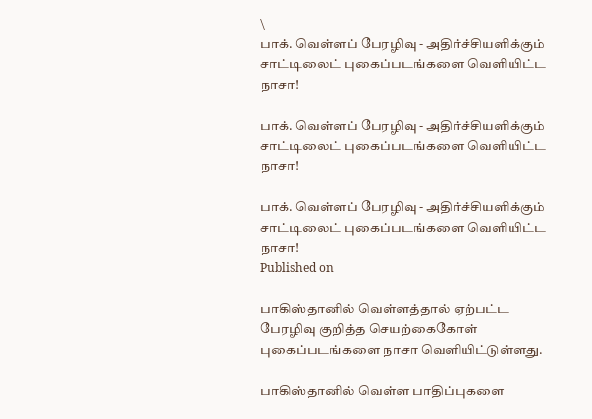\
பாக். வெள்ளப் பேரழிவு - அதிர்ச்சியளிக்கும் சாட்டிலைட் புகைப்படங்களை வெளியிட்ட நாசா!

பாக். வெள்ளப் பேரழிவு - அதிர்ச்சியளிக்கும் சாட்டிலைட் புகைப்படங்களை வெளியிட்ட நாசா!

பாக். வெள்ளப் பேரழிவு - அதிர்ச்சியளிக்கும் சாட்டிலைட் புகைப்படங்களை வெளியிட்ட நாசா!
Published on

பாகிஸ்தானில் வெள்ளத்தால் ஏற்பட்ட பேரழிவு குறித்த செயற்கைகோள் புகைப்படங்களை நாசா வெளியிட்டுள்ளது.

பாகிஸ்தானில் வெள்ள பாதிப்புகளை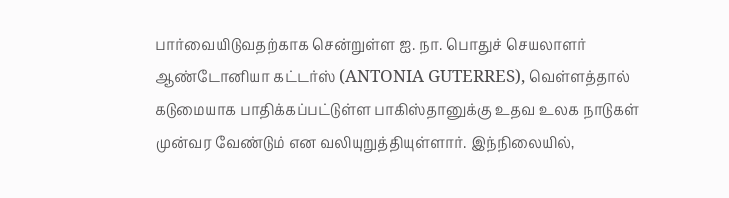பார்வையிடுவதற்காக சென்றுள்ள ஐ. நா. பொதுச் செயலாளர் ஆண்டோனியா கட்டர்ஸ் (ANTONIA GUTERRES), வெள்ளத்தால் கடுமையாக பாதிக்கப்பட்டுள்ள பாகிஸ்தானுக்கு உதவ உலக நாடுகள் முன்வர வேண்டும் என வலியுறுத்தியுள்ளார். இந்நிலையில்,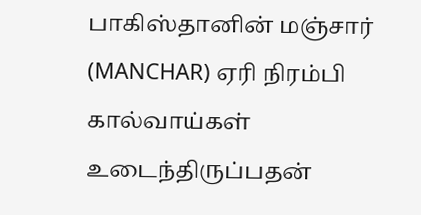பாகிஸ்தானின் மஞ்சார் (MANCHAR) ஏரி நிரம்பி கால்வாய்கள் உடைந்திருப்பதன்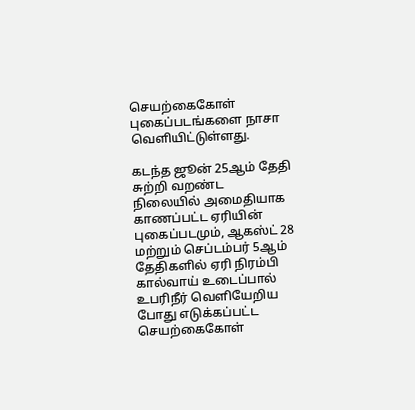செயற்கைகோள் புகைப்படங்களை நாசா வெளியிட்டுள்ளது.

கடந்த ஜூன் 25ஆம் தேதி சுற்றி வறண்ட நிலையில் அமைதியாக காணப்பட்ட ஏரியின் புகைப்படமும், ஆகஸ்ட் 28 மற்றும் செப்டம்பர் 5ஆம் தேதிகளில் ஏரி நிரம்பி கால்வாய் உடைப்பால் உபரிநீர் வெளியேறிய போது எடுக்கப்பட்ட செயற்கைகோள்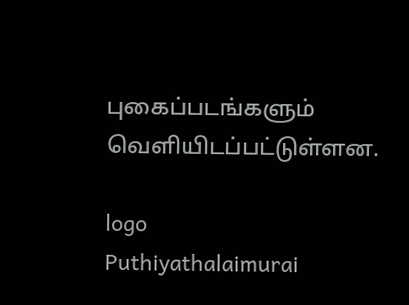புகைப்படங்களும் வெளியிடப்பட்டுள்ளன.

logo
Puthiyathalaimurai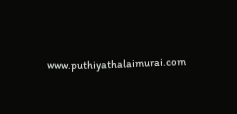www.puthiyathalaimurai.com